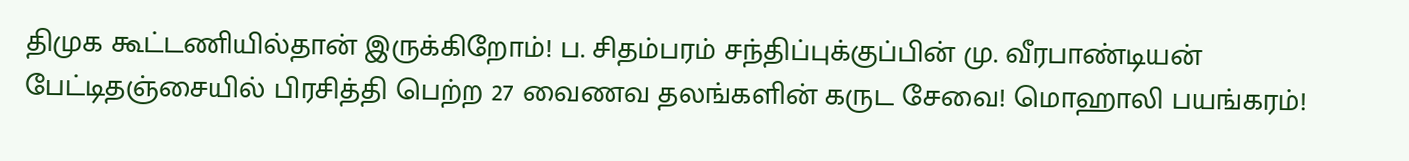திமுக கூட்டணியில்தான் இருக்கிறோம்! ப. சிதம்பரம் சந்திப்புக்குப்பின் மு. வீரபாண்டியன் பேட்டிதஞ்சையில் பிரசித்தி பெற்ற 27 வைணவ தலங்களின் கருட சேவை! மொஹாலி பயங்கரம்!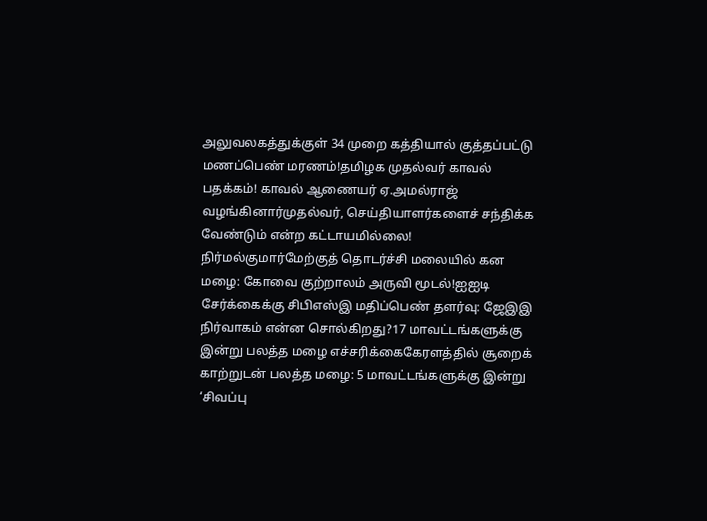அலுவலகத்துக்குள் 34 முறை கத்தியால் குத்தப்பட்டு மணப்பெண் மரணம்!தமிழக முதல்வர் காவல் பதக்கம்! காவல் ஆணையர் ஏ.அமல்ராஜ் வழங்கினார்முதல்வர், செய்தியாளர்களைச் சந்திக்க வேண்டும் என்ற கட்டாயமில்லை! நிர்மல்குமார்மேற்குத் தொடர்ச்சி மலையில் கன மழை: கோவை குற்றாலம் அருவி மூடல்!ஐஐடி சேர்க்கைக்கு சிபிஎஸ்இ மதிப்பெண் தளர்வு: ஜேஇஇ நிர்வாகம் என்ன சொல்கிறது?17 மாவட்டங்களுக்கு இன்று பலத்த மழை எச்சரிக்கைகேரளத்தில் சூறைக் காற்றுடன் பலத்த மழை: 5 மாவட்டங்களுக்கு இன்று ‘சிவப்பு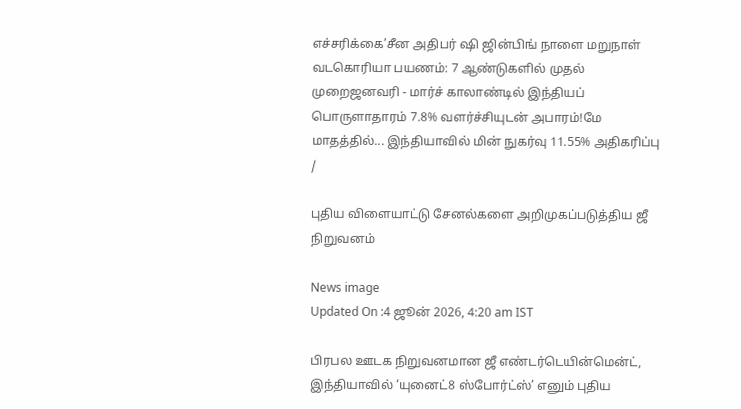எச்சரிக்கை’சீன அதிபர் ஷி ஜின்பிங் நாளை மறுநாள் வடகொரியா பயணம்: 7 ஆண்டுகளில் முதல் முறைஜனவரி - மார்ச் காலாண்டில் இந்தியப் பொருளாதாரம் 7.8% வளர்ச்சியுடன் அபாரம்!மே மாதத்தில்... இந்தியாவில் மின் நுகர்வு 11.55% அதிகரிப்பு
/

புதிய விளையாட்டு சேனல்களை அறிமுகப்படுத்திய ஜீ நிறுவனம்

News image
Updated On :4 ஜூன் 2026, 4:20 am IST

பிரபல ஊடக நிறுவனமான ஜீ எண்டர்டெயின்மென்ட், இந்தியாவில் ‘யுனைட்8 ஸ்போர்ட்ஸ்’ எனும் புதிய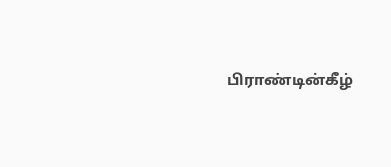பிராண்டின்கீழ்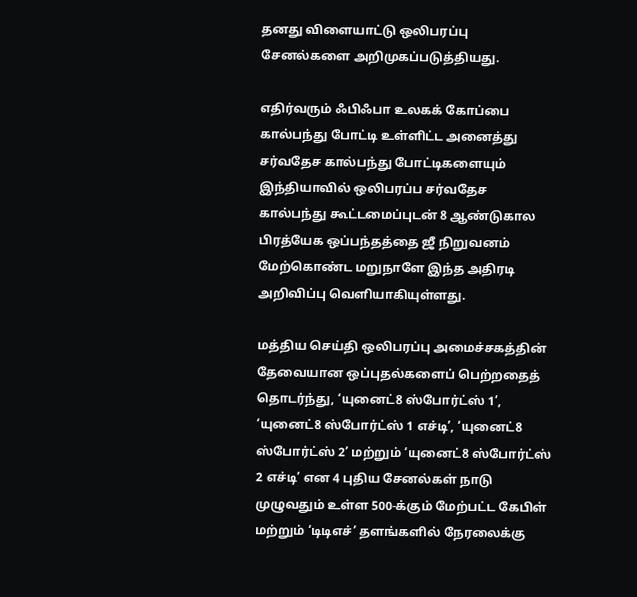தனது விளையாட்டு ஒலிபரப்பு சேனல்களை அறிமுகப்படுத்தியது.

எதிர்வரும் ஃபிஃபா உலகக் கோப்பை கால்பந்து போட்டி உள்ளிட்ட அனைத்து சர்வதேச கால்பந்து போட்டிகளையும் இந்தியாவில் ஒலிபரப்ப சர்வதேச கால்பந்து கூட்டமைப்புடன் 8 ஆண்டுகால பிரத்யேக ஒப்பந்தத்தை ஜீ நிறுவனம் மேற்கொண்ட மறுநாளே இந்த அதிரடி அறிவிப்பு வெளியாகியுள்ளது.

மத்திய செய்தி ஒலிபரப்பு அமைச்சகத்தின் தேவையான ஒப்புதல்களைப் பெற்றதைத் தொடர்ந்து, ‘யுனைட்8 ஸ்போர்ட்ஸ் 1’, ‘யுனைட்8 ஸ்போர்ட்ஸ் 1 எச்டி’, ‘யுனைட்8 ஸ்போர்ட்ஸ் 2’ மற்றும் ‘யுனைட்8 ஸ்போர்ட்ஸ் 2 எச்டி’ என 4 புதிய சேனல்கள் நாடு முழுவதும் உள்ள 500-க்கும் மேற்பட்ட கேபிள் மற்றும் ‘டிடிஎச்’ தளங்களில் நேரலைக்கு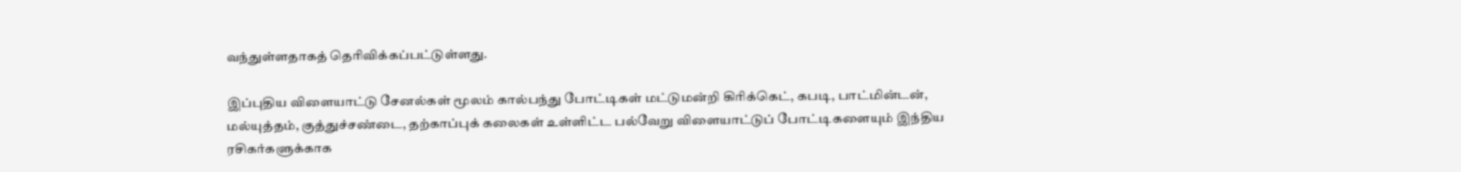வந்துள்ளதாகத் தெரிவிக்கப்பட்டுள்ளது.

இப்புதிய விளையாட்டு சேனல்கள் மூலம் கால்பந்து போட்டிகள் மட்டுமன்றி கிரிக்கெட், கபடி, பாட்மின்டன், மல்யுத்தம், குத்துச்சண்டை, தற்காப்புக் கலைகள் உள்ளிட்ட பல்வேறு விளையாட்டுப் போட்டிகளையும் இந்திய ரசிகர்களுக்காக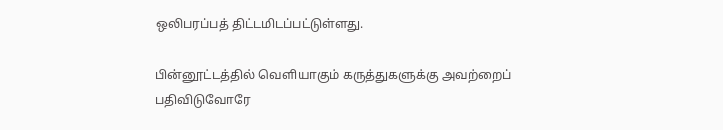ஒலிபரப்பத் திட்டமிடப்பட்டுள்ளது.

பின்னூட்டத்தில் வெளியாகும் கருத்துகளுக்கு அவற்றைப் பதிவிடுவோரே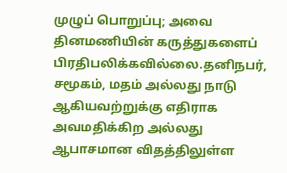முழுப் பொறுப்பு; அவை தினமணியின் கருத்துகளைப் பிரதிபலிக்கவில்லை.தனிநபர், சமூகம், மதம் அல்லது நாடு ஆகியவற்றுக்கு எதிராக அவமதிக்கிற அல்லது ஆபாசமான விதத்திலுள்ள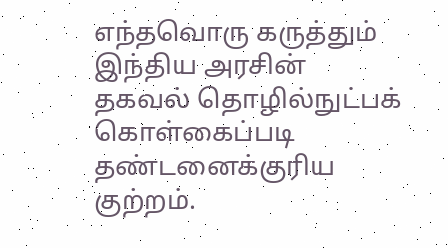எந்தவொரு கருத்தும் இந்திய அரசின் தகவல் தொழில்நுட்பக் கொள்கைப்படி தண்டனைக்குரிய குற்றம்.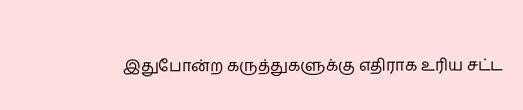இதுபோன்ற கருத்துகளுக்கு எதிராக உரிய சட்ட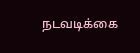நடவடிக்கை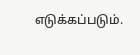எடுக்கப்படும்.